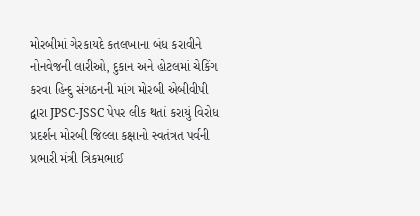મોરબીમાં ગેરકાયદે કતલખાના બંધ કરાવીને નોનવેજની લારીઓ, દુકાન અને હોટલમાં ચેકિંગ કરવા હિન્દુ સંગઠનની માંગ મોરબી એબીવીપી દ્વારા JPSC-JSSC પેપર લીક થતાં કરાયું વિરોધ પ્રદર્શન મોરબી જિલ્લા કક્ષાનો સ્વતંત્રત પર્વની પ્રભારી મંત્રી ત્રિકમભાઈ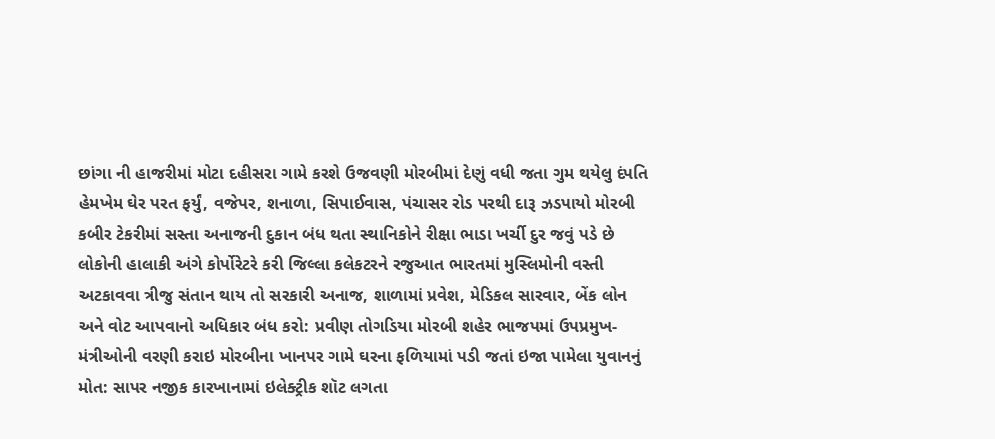છાંગા ની હાજરીમાં મોટા દહીસરા ગામે કરશે ઉજવણી મોરબીમાં દેણું વધી જતા ગુમ થયેલુ દંપતિ હેમખેમ ઘેર પરત ફર્યું, વજેપર, શનાળા, સિપાઈવાસ, પંચાસર રોડ પરથી દારૂ ઝડપાયો મોરબી કબીર ટેકરીમાં સસ્તા અનાજની દુકાન બંધ થતા સ્થાનિકોને રીક્ષા ભાડા ખર્ચી દુર જવું પડે છે લોકોની હાલાકી અંગે કોર્પોરેટરે કરી જિલ્લા કલેકટરને રજુઆત ભારતમાં મુસ્લિમોની વસ્તી અટકાવવા ત્રીજુ સંતાન થાય તો સરકારી અનાજ, શાળામાં પ્રવેશ, મેડિકલ સારવાર, બેંક લોન અને વોટ આપવાનો અધિકાર બંધ કરો: પ્રવીણ તોગડિયા મોરબી શહેર ભાજપમાં ઉપપ્રમુખ-મંત્રીઓની વરણી કરાઇ મોરબીના ખાનપર ગામે ઘરના ફળિયામાં પડી જતાં ઇજા પામેલા યુવાનનું મોત: સાપર નજીક કારખાનામાં ઇલેક્ટ્રીક શૉટ લગતા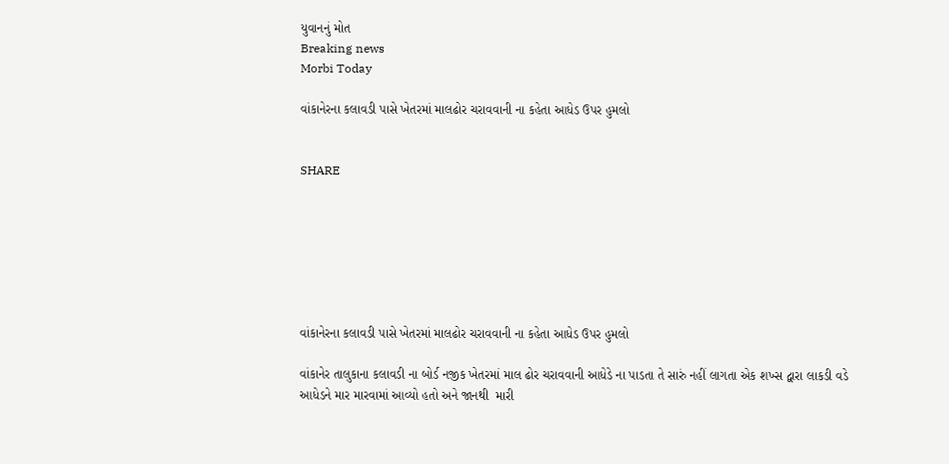યુવાનનું મોત
Breaking news
Morbi Today

વાંકાનેરના કલાવડી પાસે ખેતરમાં માલઢોર ચરાવવાની ના કહેતા આધેડ ઉપર હુમલો


SHARE







વાંકાનેરના કલાવડી પાસે ખેતરમાં માલઢોર ચરાવવાની ના કહેતા આધેડ ઉપર હુમલો

વાંકાનેર તાલુકાના કલાવડી ના બોર્ડ નજીક ખેતરમાં માલ ઢોર ચરાવવાની આધેડે ના પાડતા તે સારું નહીં લાગતા એક શખ્સ દ્વારા લાકડી વડે આધેડને માર મારવામાં આવ્યો હતો અને જાનથી  મારી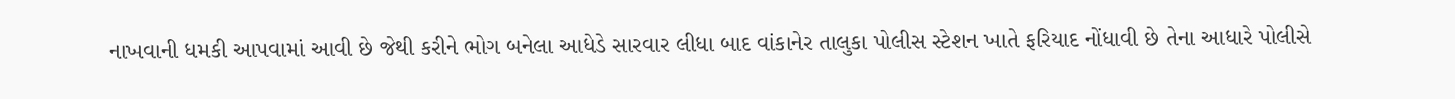નાખવાની ધમકી આપવામાં આવી છે જેથી કરીને ભોગ બનેલા આધેડે સારવાર લીધા બાદ વાંકાનેર તાલુકા પોલીસ સ્ટેશન ખાતે ફરિયાદ નોંધાવી છે તેના આધારે પોલીસે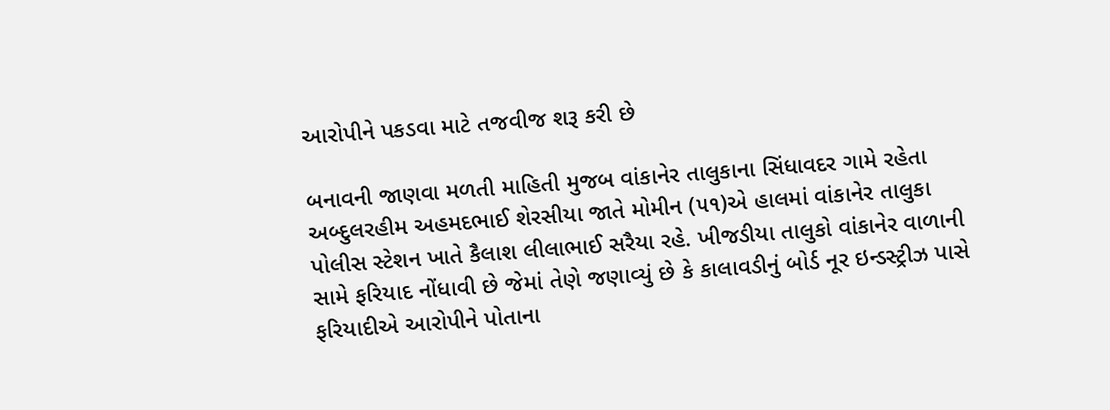આરોપીને પકડવા માટે તજવીજ શરૂ કરી છે

બનાવની જાણવા મળતી માહિતી મુજબ વાંકાનેર તાલુકાના સિંધાવદર ગામે રહેતા અબ્દુલરહીમ અહમદભાઈ શેરસીયા જાતે મોમીન (૫૧)એ હાલમાં વાંકાનેર તાલુકા પોલીસ સ્ટેશન ખાતે કૈલાશ લીલાભાઈ સરૈયા રહે. ખીજડીયા તાલુકો વાંકાનેર વાળાની સામે ફરિયાદ નોંધાવી છે જેમાં તેણે જણાવ્યું છે કે કાલાવડીનું બોર્ડ નૂર ઇન્ડસ્ટ્રીઝ પાસે ફરિયાદીએ આરોપીને પોતાના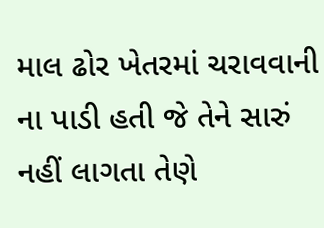માલ ઢોર ખેતરમાં ચરાવવાની ના પાડી હતી જે તેને સારું નહીં લાગતા તેણે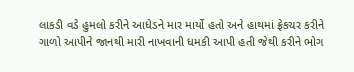લાકડી વડે હુમલો કરીને આધેડને માર માર્યો હતો અને હાથમાં ફ્રેકચર કરીને ગાળો આપીને જાનથી મારી નાખવાની ધમકી આપી હતી જેથી કરીને ભોગ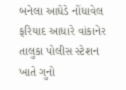બનેલા આધેડે નોંધાવેલ ફરિયાદ આધારે વાંકાનેર તાલુકા પોલીસ સ્ટેશન ખાતે ગુનો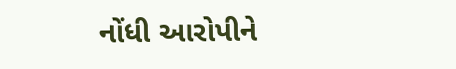નોંધી આરોપીને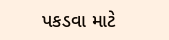પકડવા માટે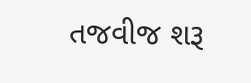તજવીજ શરૂ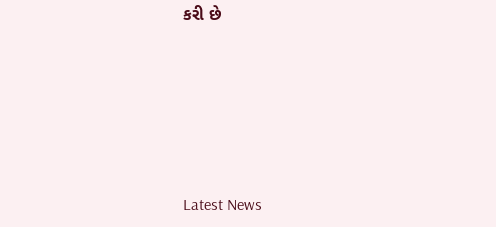કરી છે






Latest News